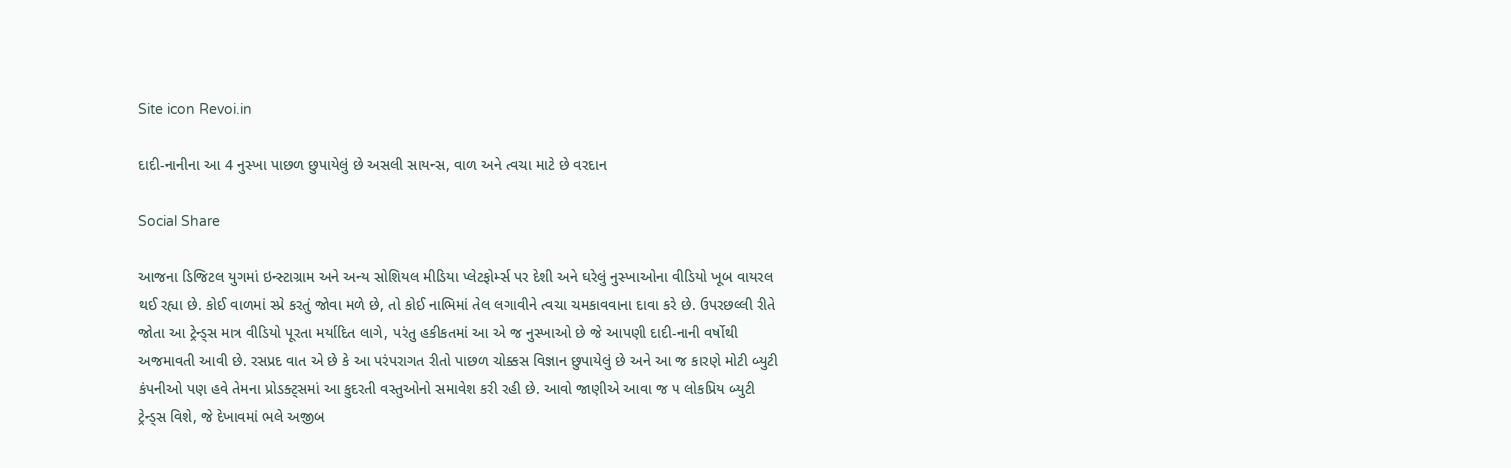Site icon Revoi.in

દાદી-નાનીના આ 4 નુસ્ખા પાછળ છુપાયેલું છે અસલી સાયન્સ, વાળ અને ત્વચા માટે છે વરદાન

Social Share

આજના ડિજિટલ યુગમાં ઇન્સ્ટાગ્રામ અને અન્ય સોશિયલ મીડિયા પ્લેટફોર્મ્સ પર દેશી અને ઘરેલું નુસ્ખાઓના વીડિયો ખૂબ વાયરલ થઈ રહ્યા છે. કોઈ વાળમાં સ્પ્રે કરતું જોવા મળે છે, તો કોઈ નાભિમાં તેલ લગાવીને ત્વચા ચમકાવવાના દાવા કરે છે. ઉપરછલ્લી રીતે જોતા આ ટ્રેન્ડ્સ માત્ર વીડિયો પૂરતા મર્યાદિત લાગે, પરંતુ હકીકતમાં આ એ જ નુસ્ખાઓ છે જે આપણી દાદી-નાની વર્ષોથી અજમાવતી આવી છે. રસપ્રદ વાત એ છે કે આ પરંપરાગત રીતો પાછળ ચોક્કસ વિજ્ઞાન છુપાયેલું છે અને આ જ કારણે મોટી બ્યુટી કંપનીઓ પણ હવે તેમના પ્રોડક્ટ્સમાં આ કુદરતી વસ્તુઓનો સમાવેશ કરી રહી છે. આવો જાણીએ આવા જ ૫ લોકપ્રિય બ્યુટી ટ્રેન્ડ્સ વિશે, જે દેખાવમાં ભલે અજીબ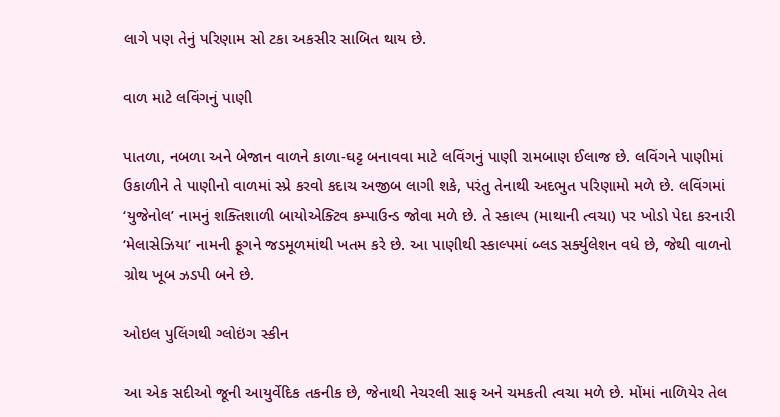લાગે પણ તેનું પરિણામ સો ટકા અકસીર સાબિત થાય છે.

વાળ માટે લવિંગનું પાણી

પાતળા, નબળા અને બેજાન વાળને કાળા-ઘટ્ટ બનાવવા માટે લવિંગનું પાણી રામબાણ ઈલાજ છે. લવિંગને પાણીમાં ઉકાળીને તે પાણીનો વાળમાં સ્પ્રે કરવો કદાચ અજીબ લાગી શકે, પરંતુ તેનાથી અદભુત પરિણામો મળે છે. લવિંગમાં ‘યુજેનોલ’ નામનું શક્તિશાળી બાયોએક્ટિવ કમ્પાઉન્ડ જોવા મળે છે. તે સ્કાલ્પ (માથાની ત્વચા) પર ખોડો પેદા કરનારી ‘મેલાસેઝિયા’ નામની ફૂગને જડમૂળમાંથી ખતમ કરે છે. આ પાણીથી સ્કાલ્પમાં બ્લડ સર્ક્યુલેશન વધે છે, જેથી વાળનો ગ્રોથ ખૂબ ઝડપી બને છે.

ઓઇલ પુલિંગથી ગ્લોઇંગ સ્કીન

આ એક સદીઓ જૂની આયુર્વેદિક તકનીક છે, જેનાથી નેચરલી સાફ અને ચમકતી ત્વચા મળે છે. મોંમાં નાળિયેર તેલ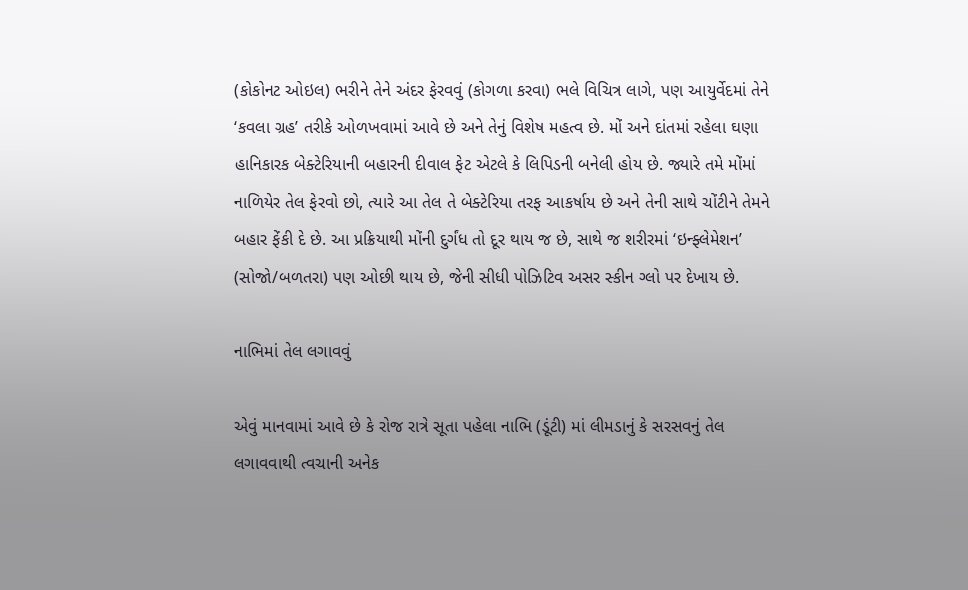(કોકોનટ ઓઇલ) ભરીને તેને અંદર ફેરવવું (કોગળા કરવા) ભલે વિચિત્ર લાગે, પણ આયુર્વેદમાં તેને ‘કવલા ગ્રહ’ તરીકે ઓળખવામાં આવે છે અને તેનું વિશેષ મહત્વ છે. મોં અને દાંતમાં રહેલા ઘણા હાનિકારક બેક્ટેરિયાની બહારની દીવાલ ફેટ એટલે કે લિપિડની બનેલી હોય છે. જ્યારે તમે મોંમાં નાળિયેર તેલ ફેરવો છો, ત્યારે આ તેલ તે બેક્ટેરિયા તરફ આકર્ષાય છે અને તેની સાથે ચોંટીને તેમને બહાર ફેંકી દે છે. આ પ્રક્રિયાથી મોંની દુર્ગંધ તો દૂર થાય જ છે, સાથે જ શરીરમાં ‘ઇન્ફ્લેમેશન’ (સોજો/બળતરા) પણ ઓછી થાય છે, જેની સીધી પોઝિટિવ અસર સ્કીન ગ્લો પર દેખાય છે.

નાભિમાં તેલ લગાવવું

એવું માનવામાં આવે છે કે રોજ રાત્રે સૂતા પહેલા નાભિ (ડૂંટી) માં લીમડાનું કે સરસવનું તેલ લગાવવાથી ત્વચાની અનેક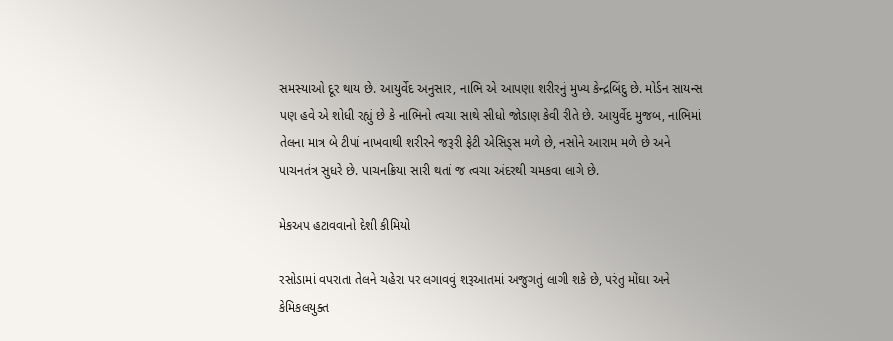સમસ્યાઓ દૂર થાય છે. આયુર્વેદ અનુસાર, નાભિ એ આપણા શરીરનું મુખ્ય કેન્દ્રબિંદુ છે. મોર્ડન સાયન્સ પણ હવે એ શોધી રહ્યું છે કે નાભિનો ત્વચા સાથે સીધો જોડાણ કેવી રીતે છે. આયુર્વેદ મુજબ, નાભિમાં તેલના માત્ર બે ટીપાં નાખવાથી શરીરને જરૂરી ફેટી એસિડ્સ મળે છે, નસોને આરામ મળે છે અને પાચનતંત્ર સુધરે છે. પાચનક્રિયા સારી થતાં જ ત્વચા અંદરથી ચમકવા લાગે છે.

મેકઅપ હટાવવાનો દેશી કીમિયો

રસોડામાં વપરાતા તેલને ચહેરા પર લગાવવું શરૂઆતમાં અજુગતું લાગી શકે છે, પરંતુ મોંઘા અને કેમિકલયુક્ત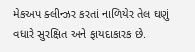મેકઅપ ક્લીન્ઝર કરતાં નાળિયેર તેલ ઘણું વધારે સુરક્ષિત અને ફાયદાકારક છે.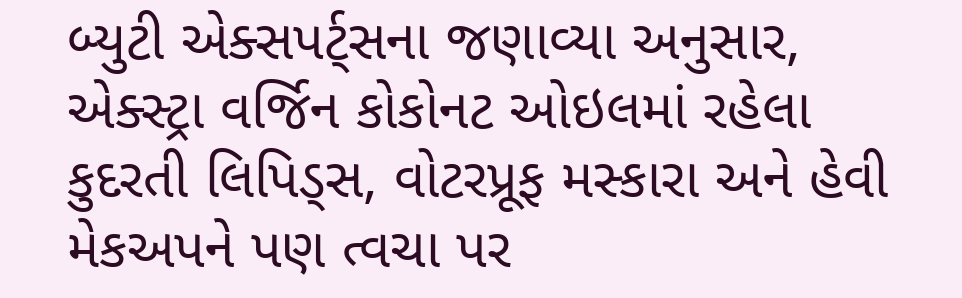બ્યુટી એક્સપર્ટ્સના જણાવ્યા અનુસાર, એક્સ્ટ્રા વર્જિન કોકોનટ ઓઇલમાં રહેલા કુદરતી લિપિડ્સ, વોટરપ્રૂફ મસ્કારા અને હેવી મેકઅપને પણ ત્વચા પર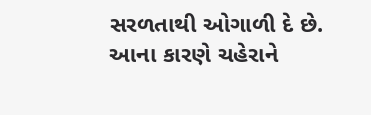સરળતાથી ઓગાળી દે છે. આના કારણે ચહેરાને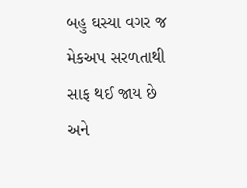બહુ ઘસ્યા વગર જ મેકઅપ સરળતાથી સાફ થઈ જાય છે અને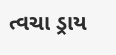ત્વચા ડ્રાય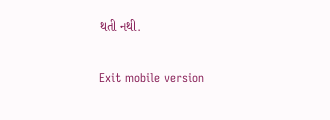થતી નથી.

Exit mobile version